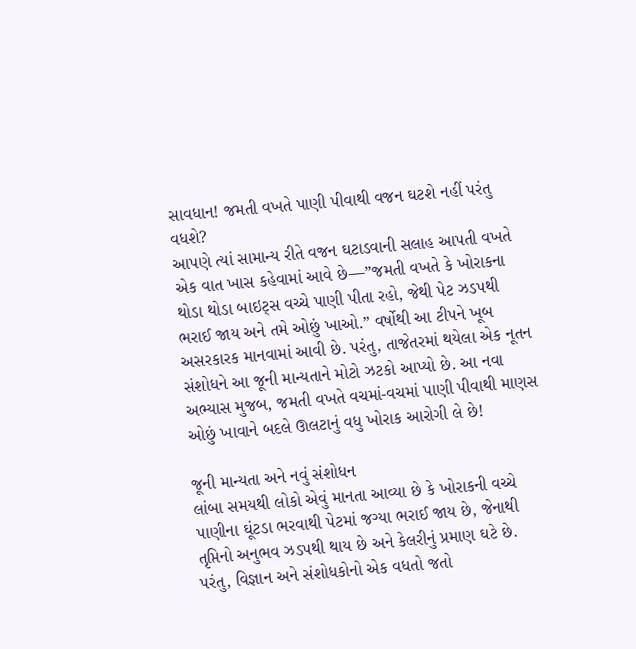સાવધાન! જમતી વખતે પાણી પીવાથી વજન ઘટશે નહીં પરંતુ વધશે?
આપણે ત્યાં સામાન્ય રીતે વજન ઘટાડવાની સલાહ આપતી વખતે એક વાત ખાસ કહેવામાં આવે છે—”જમતી વખતે કે ખોરાકના થોડા થોડા બાઇટ્સ વચ્ચે પાણી પીતા રહો, જેથી પેટ ઝડપથી ભરાઈ જાય અને તમે ઓછું ખાઓ.” વર્ષોથી આ ટીપને ખૂબ અસરકારક માનવામાં આવી છે. પરંતુ, તાજેતરમાં થયેલા એક નૂતન સંશોધને આ જૂની માન્યતાને મોટો ઝટકો આપ્યો છે. આ નવા અભ્યાસ મુજબ, જમતી વખતે વચમાં-વચમાં પાણી પીવાથી માણસ ઓછું ખાવાને બદલે ઊલટાનું વધુ ખોરાક આરોગી લે છે!

જૂની માન્યતા અને નવું સંશોધન
લાંબા સમયથી લોકો એવું માનતા આવ્યા છે કે ખોરાકની વચ્ચે પાણીના ઘૂંટડા ભરવાથી પેટમાં જગ્યા ભરાઈ જાય છે, જેનાથી તૃપ્તિનો અનુભવ ઝડપથી થાય છે અને કેલરીનું પ્રમાણ ઘટે છે. પરંતુ, વિજ્ઞાન અને સંશોધકોનો એક વધતો જતો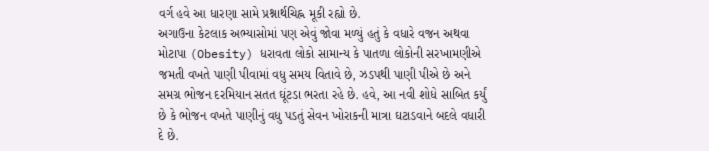વર્ગ હવે આ ધારણા સામે પ્રશ્નાર્થચિહ્ન મૂકી રહ્યો છે.
અગાઉના કેટલાક અભ્યાસોમાં પણ એવું જોવા મળ્યું હતું કે વધારે વજન અથવા મોટાપા (Obesity) ધરાવતા લોકો સામાન્ય કે પાતળા લોકોની સરખામણીએ જમતી વખતે પાણી પીવામાં વધુ સમય વિતાવે છે, ઝડપથી પાણી પીએ છે અને સમગ્ર ભોજન દરમિયાન સતત ઘૂંટડા ભરતા રહે છે. હવે, આ નવી શોધે સાબિત કર્યું છે કે ભોજન વખતે પાણીનું વધુ પડતું સેવન ખોરાકની માત્રા ઘટાડવાને બદલે વધારી દે છે.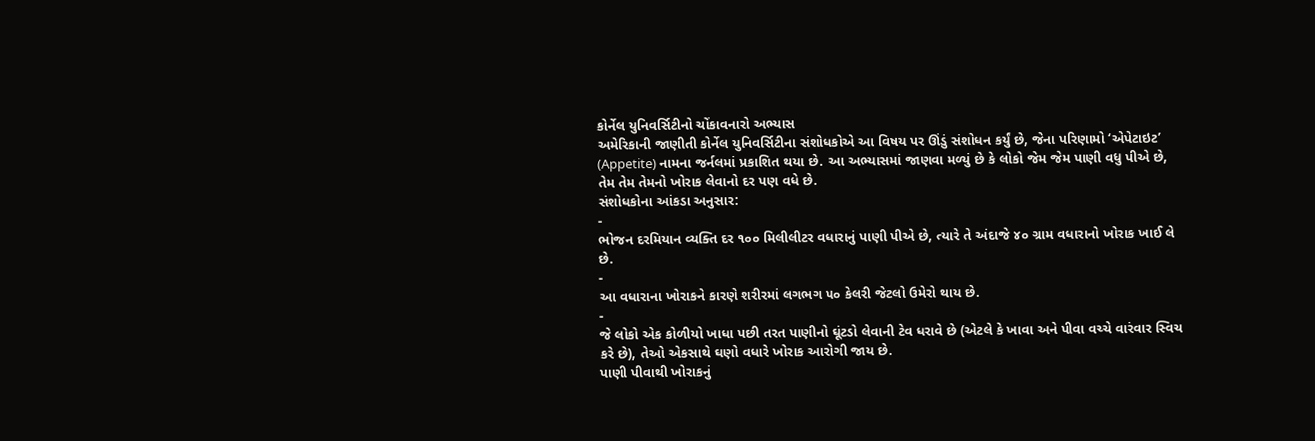કોર્નેલ યુનિવર્સિટીનો ચોંકાવનારો અભ્યાસ
અમેરિકાની જાણીતી કોર્નેલ યુનિવર્સિટીના સંશોધકોએ આ વિષય પર ઊંડું સંશોધન કર્યું છે, જેના પરિણામો ‘એપેટાઇટ’ (Appetite) નામના જર્નલમાં પ્રકાશિત થયા છે. આ અભ્યાસમાં જાણવા મળ્યું છે કે લોકો જેમ જેમ પાણી વધુ પીએ છે, તેમ તેમ તેમનો ખોરાક લેવાનો દર પણ વધે છે.
સંશોધકોના આંકડા અનુસાર:
-
ભોજન દરમિયાન વ્યક્તિ દર ૧૦૦ મિલીલીટર વધારાનું પાણી પીએ છે, ત્યારે તે અંદાજે ૪૦ ગ્રામ વધારાનો ખોરાક ખાઈ લે છે.
-
આ વધારાના ખોરાકને કારણે શરીરમાં લગભગ ૫૦ કેલરી જેટલો ઉમેરો થાય છે.
-
જે લોકો એક કોળીયો ખાધા પછી તરત પાણીનો ઘૂંટડો લેવાની ટેવ ધરાવે છે (એટલે કે ખાવા અને પીવા વચ્ચે વારંવાર સ્વિચ કરે છે), તેઓ એકસાથે ઘણો વધારે ખોરાક આરોગી જાય છે.
પાણી પીવાથી ખોરાકનું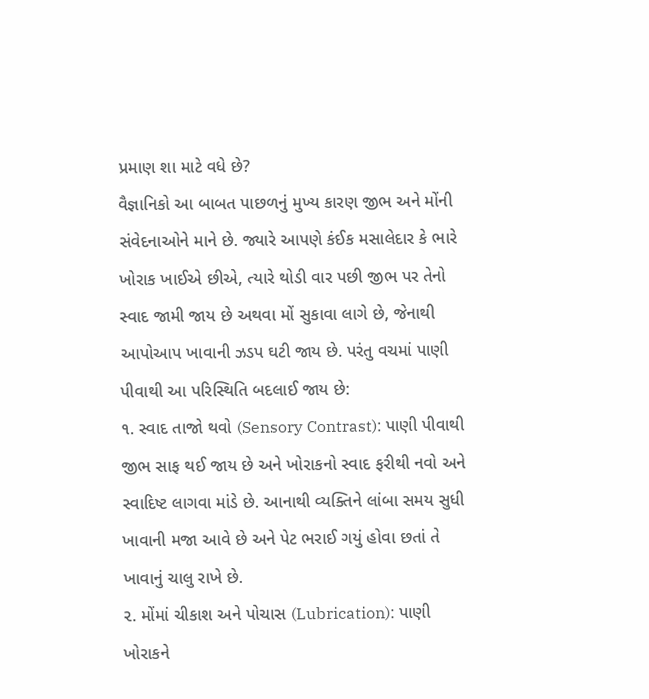પ્રમાણ શા માટે વધે છે?
વૈજ્ઞાનિકો આ બાબત પાછળનું મુખ્ય કારણ જીભ અને મોંની સંવેદનાઓને માને છે. જ્યારે આપણે કંઈક મસાલેદાર કે ભારે ખોરાક ખાઈએ છીએ, ત્યારે થોડી વાર પછી જીભ પર તેનો સ્વાદ જામી જાય છે અથવા મોં સુકાવા લાગે છે, જેનાથી આપોઆપ ખાવાની ઝડપ ઘટી જાય છે. પરંતુ વચમાં પાણી પીવાથી આ પરિસ્થિતિ બદલાઈ જાય છે:
૧. સ્વાદ તાજો થવો (Sensory Contrast): પાણી પીવાથી જીભ સાફ થઈ જાય છે અને ખોરાકનો સ્વાદ ફરીથી નવો અને સ્વાદિષ્ટ લાગવા માંડે છે. આનાથી વ્યક્તિને લાંબા સમય સુધી ખાવાની મજા આવે છે અને પેટ ભરાઈ ગયું હોવા છતાં તે ખાવાનું ચાલુ રાખે છે.
૨. મોંમાં ચીકાશ અને પોચાસ (Lubrication): પાણી ખોરાકને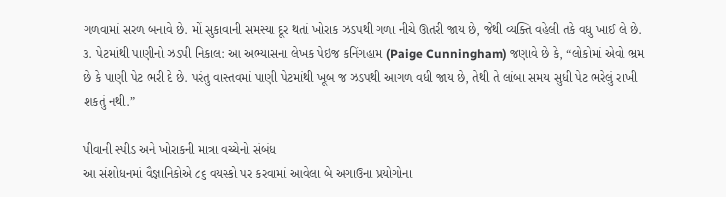ગળવામાં સરળ બનાવે છે. મોં સુકાવાની સમસ્યા દૂર થતાં ખોરાક ઝડપથી ગળા નીચે ઊતરી જાય છે, જેથી વ્યક્તિ વહેલી તકે વધુ ખાઈ લે છે.
૩. પેટમાંથી પાણીનો ઝડપી નિકાલ: આ અભ્યાસના લેખક પેઇજ કનિંગહામ (Paige Cunningham) જણાવે છે કે, “લોકોમાં એવો ભ્રમ છે કે પાણી પેટ ભરી દે છે. પરંતુ વાસ્તવમાં પાણી પેટમાંથી ખૂબ જ ઝડપથી આગળ વધી જાય છે, તેથી તે લાંબા સમય સુધી પેટ ભરેલું રાખી શકતું નથી.”

પીવાની સ્પીડ અને ખોરાકની માત્રા વચ્ચેનો સંબંધ
આ સંશોધનમાં વૈજ્ઞાનિકોએ ૮૬ વયસ્કો પર કરવામાં આવેલા બે અગાઉના પ્રયોગોના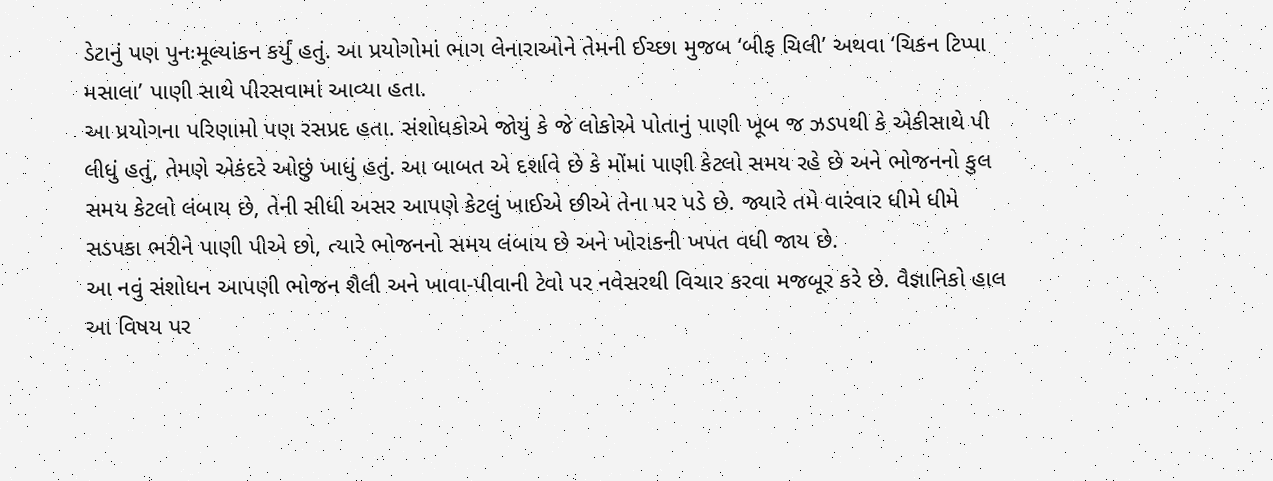ડેટાનું પણ પુનઃમૂલ્યાંકન કર્યું હતું. આ પ્રયોગોમાં ભાગ લેનારાઓને તેમની ઈચ્છા મુજબ ‘બીફ ચિલી’ અથવા ‘ચિકન ટિપ્પા મસાલા’ પાણી સાથે પીરસવામાં આવ્યા હતા.
આ પ્રયોગના પરિણામો પણ રસપ્રદ હતા. સંશોધકોએ જોયું કે જે લોકોએ પોતાનું પાણી ખૂબ જ ઝડપથી કે એકીસાથે પી લીધું હતું, તેમણે એકંદરે ઓછું ખાધું હતું. આ બાબત એ દર્શાવે છે કે મોંમાં પાણી કેટલો સમય રહે છે અને ભોજનનો કુલ સમય કેટલો લંબાય છે, તેની સીધી અસર આપણે કેટલું ખાઈએ છીએ તેના પર પડે છે. જ્યારે તમે વારંવાર ધીમે ધીમે સડપકા ભરીને પાણી પીએ છો, ત્યારે ભોજનનો સમય લંબાય છે અને ખોરાકની ખપત વધી જાય છે.
આ નવું સંશોધન આપણી ભોજન શૈલી અને ખાવા-પીવાની ટેવો પર નવેસરથી વિચાર કરવા મજબૂર કરે છે. વૈજ્ઞાનિકો હાલ આ વિષય પર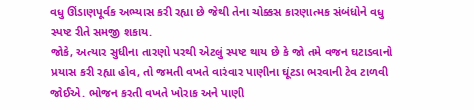વધુ ઊંડાણપૂર્વક અભ્યાસ કરી રહ્યા છે જેથી તેના ચોક્કસ કારણાત્મક સંબંધોને વધુ સ્પષ્ટ રીતે સમજી શકાય.
જોકે, અત્યાર સુધીના તારણો પરથી એટલું સ્પષ્ટ થાય છે કે જો તમે વજન ઘટાડવાનો પ્રયાસ કરી રહ્યા હોવ, તો જમતી વખતે વારંવાર પાણીના ઘૂંટડા ભરવાની ટેવ ટાળવી જોઈએ. ભોજન કરતી વખતે ખોરાક અને પાણી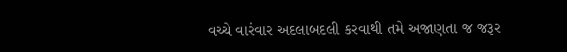વચ્ચે વારંવાર અદલાબદલી કરવાથી તમે અજાણતા જ જરૂર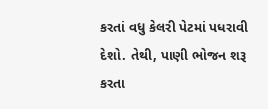કરતાં વધુ કેલરી પેટમાં પધરાવી દેશો. તેથી, પાણી ભોજન શરૂ કરતા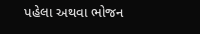પહેલા અથવા ભોજન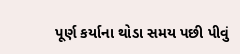પૂર્ણ કર્યાના થોડા સમય પછી પીવું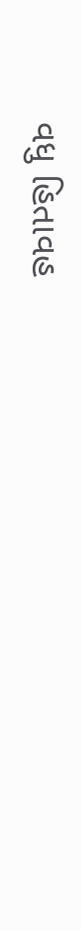વધુ હિતાવહ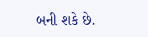બની શકે છે.